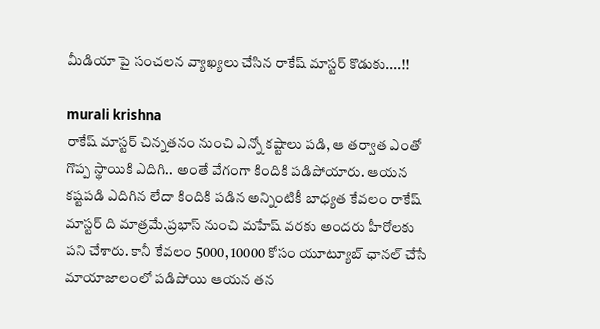మీడియా పై సంచలన వ్యాఖ్యలు చేసిన రాకేష్ మాస్టర్ కొడుకు....!!

murali krishna
రాకేష్ మాస్టర్ చిన్నతనం నుంచి ఎన్నో కష్టాలు పడి, ఆ తర్వాత ఎంతో గొప్ప స్థాయికి ఎదిగి.. అంతే వేగంగా కిందికి పడిపోయారు. ఆయన కష్టపడి ఎదిగిన లేదా కిందికి పడిన అన్నింటికీ బాధ్యత కేవలం రాకేష్ మాస్టర్ ది మాత్రమే.ప్రభాస్ నుంచి మహేష్ వరకు అందరు హీరోలకు పని చేశారు. కానీ కేవలం 5000, 10000 కోసం యూట్యూబ్ ఛానల్ చేసే మాయాజాలంలో పడిపోయి ఆయన తన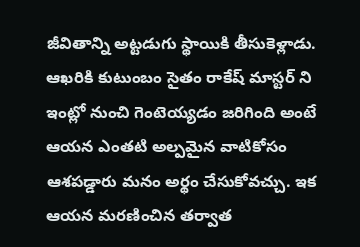జీవితాన్ని అట్టడుగు స్థాయికి తీసుకెళ్లాడు. ఆఖరికి కుటుంబం సైతం రాకేష్ మాస్టర్ ని ఇంట్లో నుంచి గెంటెయ్యడం జరిగింది అంటే ఆయన ఎంతటి అల్పమైన వాటికోసం ఆశపడ్డారు మనం అర్థం చేసుకోవచ్చు. ఇక ఆయన మరణించిన తర్వాత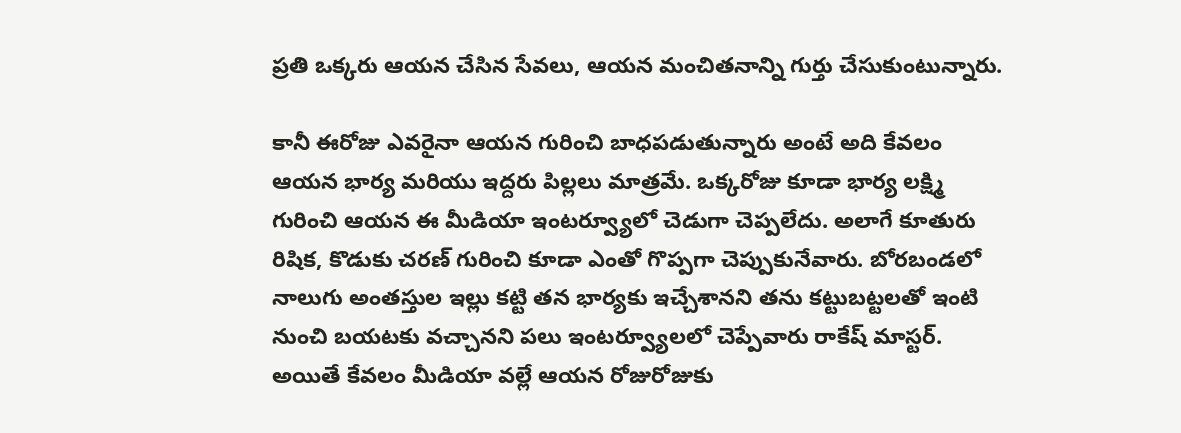ప్రతి ఒక్కరు ఆయన చేసిన సేవలు, ఆయన మంచితనాన్ని గుర్తు చేసుకుంటున్నారు.

కానీ ఈరోజు ఎవరైనా ఆయన గురించి బాధపడుతున్నారు అంటే అది కేవలం ఆయన భార్య మరియు ఇద్దరు పిల్లలు మాత్రమే. ఒక్కరోజు కూడా భార్య లక్ష్మి గురించి ఆయన ఈ మీడియా ఇంటర్వ్యూలో చెడుగా చెప్పలేదు. అలాగే కూతురు రిషిక, కొడుకు చరణ్ గురించి కూడా ఎంతో గొప్పగా చెప్పుకునేవారు. బోరబండలో నాలుగు అంతస్తుల ఇల్లు కట్టి తన భార్యకు ఇచ్చేశానని తను కట్టుబట్టలతో ఇంటి నుంచి బయటకు వచ్చానని పలు ఇంటర్వ్యూలలో చెప్పేవారు రాకేష్ మాస్టర్. అయితే కేవలం మీడియా వల్లే ఆయన రోజురోజుకు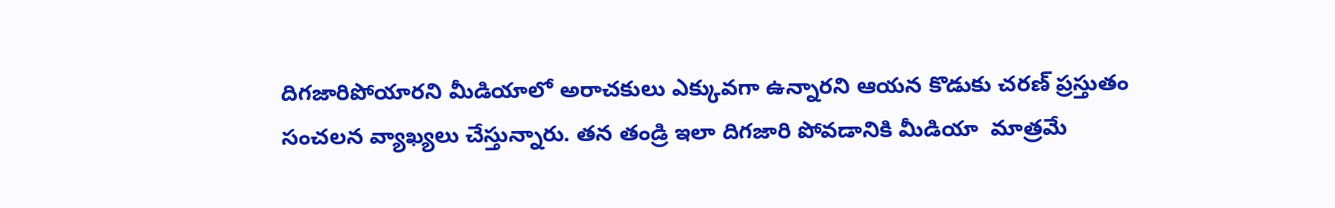దిగజారిపోయారని మీడియాలో అరాచకులు ఎక్కువగా ఉన్నారని ఆయన కొడుకు చరణ్ ప్రస్తుతం సంచలన వ్యాఖ్యలు చేస్తున్నారు. తన తండ్రి ఇలా దిగజారి పోవడానికి మీడియా  మాత్రమే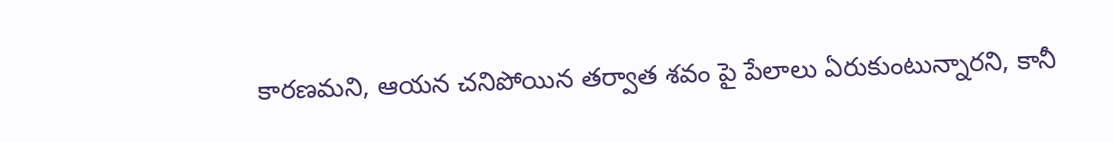కారణమని, ఆయన చనిపోయిన తర్వాత శవం పై పేలాలు ఏరుకుంటున్నారని, కానీ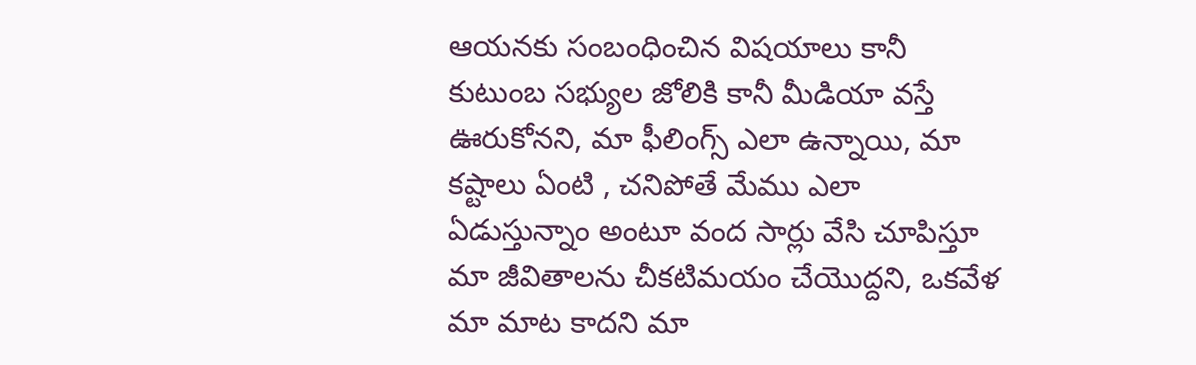ఆయనకు సంబంధించిన విషయాలు కానీ కుటుంబ సభ్యుల జోలికి కానీ మీడియా వస్తే ఊరుకోనని, మా ఫీలింగ్స్ ఎలా ఉన్నాయి, మా కష్టాలు ఏంటి , చనిపోతే మేము ఎలా ఏడుస్తున్నాం అంటూ వంద సార్లు వేసి చూపిస్తూ మా జీవితాలను చీకటిమయం చేయొద్దని, ఒకవేళ మా మాట కాదని మా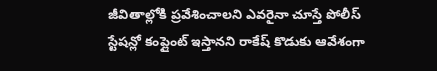జీవితాల్లోకి ప్రవేశించాలని ఎవరైనా చూస్తే పోలీస్ స్టేషన్లో కంప్లైంట్ ఇస్తానని రాకేష్ కొడుకు ఆవేశంగా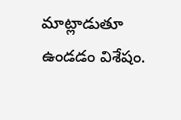మాట్లాడుతూ ఉండడం విశేషం.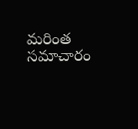మరింత సమాచారం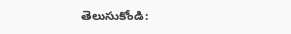తెలుసుకోండి: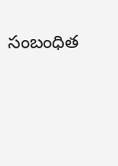సంబంధిత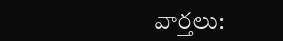వార్తలు: